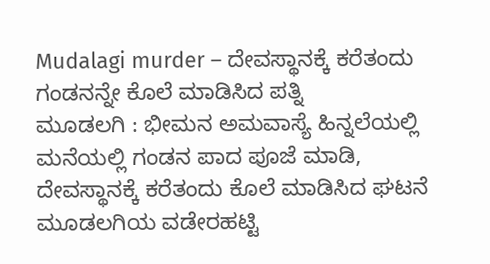Mudalagi murder – ದೇವಸ್ಥಾನಕ್ಕೆ ಕರೆತಂದು ಗಂಡನನ್ನೇ ಕೊಲೆ ಮಾಡಿಸಿದ ಪತ್ನಿ
ಮೂಡಲಗಿ : ಭೀಮನ ಅಮವಾಸ್ಯೆ ಹಿನ್ನಲೆಯಲ್ಲಿ ಮನೆಯಲ್ಲಿ ಗಂಡನ ಪಾದ ಪೂಜೆ ಮಾಡಿ, ದೇವಸ್ಥಾನಕ್ಕೆ ಕರೆತಂದು ಕೊಲೆ ಮಾಡಿಸಿದ ಘಟನೆ ಮೂಡಲಗಿಯ ವಡೇರಹಟ್ಟಿ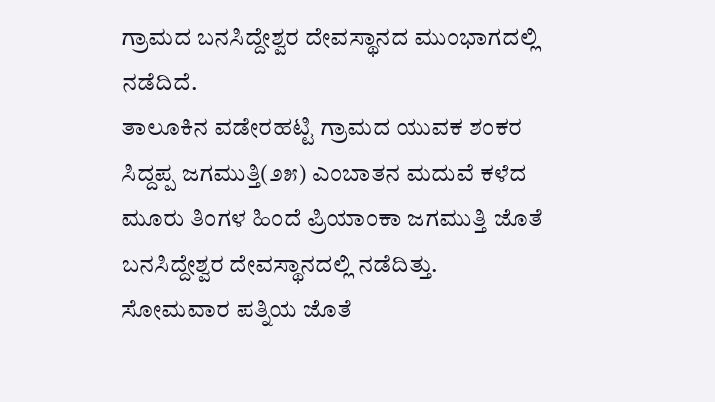ಗ್ರಾಮದ ಬನಸಿದ್ದೇಶ್ವರ ದೇವಸ್ಥಾನದ ಮುಂಭಾಗದಲ್ಲಿ ನಡೆದಿದೆ.
ತಾಲೂಕಿನ ವಡೇರಹಟ್ಟಿ ಗ್ರಾಮದ ಯುವಕ ಶಂಕರ ಸಿದ್ದಪ್ಪ ಜಗಮುತ್ತಿ(೨೫) ಎಂಬಾತನ ಮದುವೆ ಕಳೆದ ಮೂರು ತಿಂಗಳ ಹಿಂದೆ ಪ್ರಿಯಾಂಕಾ ಜಗಮುತ್ತಿ ಜೊತೆ ಬನಸಿದ್ದೇಶ್ವರ ದೇವಸ್ಥಾನದಲ್ಲಿ ನಡೆದಿತ್ತು. ಸೋಮವಾರ ಪತ್ನಿಯ ಜೊತೆ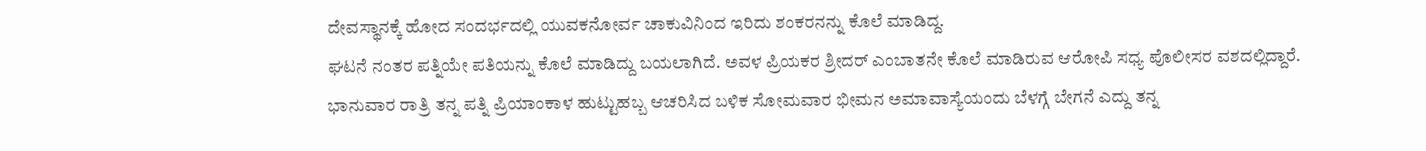ದೇವಸ್ಥಾನಕ್ಕೆ ಹೋದ ಸಂದರ್ಭದಲ್ಲಿ ಯುವಕನೋರ್ವ ಚಾಕುವಿನಿಂದ ಇರಿದು ಶಂಕರನನ್ನು ಕೊಲೆ ಮಾಡಿದ್ದ.
ಘಟನೆ ನಂತರ ಪತ್ನಿಯೇ ಪತಿಯನ್ನು ಕೊಲೆ ಮಾಡಿದ್ದು ಬಯಲಾಗಿದೆ. ಅವಳ ಪ್ರಿಯಕರ ಶ್ರೀದರ್ ಎಂಬಾತನೇ ಕೊಲೆ ಮಾಡಿರುವ ಆರೋಪಿ ಸಧ್ಯ ಪೊಲೀಸರ ವಶದಲ್ಲಿದ್ದಾರೆ.
ಭಾನುವಾರ ರಾತ್ರಿ ತನ್ನ ಪತ್ನಿ ಪ್ರಿಯಾಂಕಾಳ ಹುಟ್ಟುಹಬ್ಬ ಆಚರಿಸಿದ ಬಳಿಕ ಸೋಮವಾರ ಭೀಮನ ಅಮಾವಾಸ್ಯೆಯಂದು ಬೆಳಗ್ಗೆ ಬೇಗನೆ ಎದ್ದು ತನ್ನ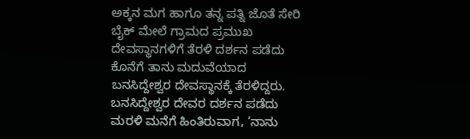ಅಕ್ಕನ ಮಗ ಹಾಗೂ ತನ್ನ ಪತ್ನಿ ಜೊತೆ ಸೇರಿ ಬೈಕ್ ಮೇಲೆ ಗ್ರಾಮದ ಪ್ರಮುಖ ದೇವಸ್ಥಾನಗಳಿಗೆ ತೆರಳಿ ದರ್ಶನ ಪಡೆದು ಕೊನೆಗೆ ತಾನು ಮದುವೆಯಾದ ಬನಸಿದ್ದೇಶ್ವರ ದೇವಸ್ಥಾನಕ್ಕೆ ತೆರಳಿದ್ದರು.
ಬನಸಿದ್ದೇಶ್ವರ ದೇವರ ದರ್ಶನ ಪಡೆದು ಮರಳಿ ಮನೆಗೆ ಹಿಂತಿರುವಾಗ, ‘ನಾನು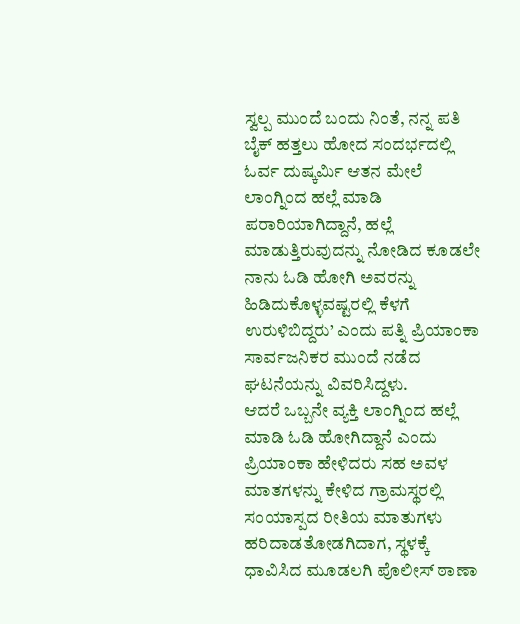ಸ್ವಲ್ಪ ಮುಂದೆ ಬಂದು ನಿಂತೆ, ನನ್ನ ಪತಿ ಬೈಕ್ ಹತ್ತಲು ಹೋದ ಸಂದರ್ಭದಲ್ಲಿ ಓರ್ವ ದುಷ್ಕರ್ಮಿ ಆತನ ಮೇಲೆ ಲಾಂಗ್ನಿಂದ ಹಲ್ಲೆ ಮಾಡಿ ಪರಾರಿಯಾಗಿದ್ದಾನೆ, ಹಲ್ಲೆ ಮಾಡುತ್ತಿರುವುದನ್ನು ನೋಡಿದ ಕೂಡಲೇ ನಾನು ಓಡಿ ಹೋಗಿ ಅವರನ್ನು ಹಿಡಿದುಕೊಳ್ಳವಷ್ಟರಲ್ಲಿ ಕೆಳಗೆ ಉರುಳಿಬಿದ್ದರು’ ಎಂದು ಪತ್ನಿ ಪ್ರಿಯಾಂಕಾ ಸಾರ್ವಜನಿಕರ ಮುಂದೆ ನಡೆದ ಘಟನೆಯನ್ನು ವಿವರಿಸಿದ್ದಳು.
ಆದರೆ ಒಬ್ಬನೇ ವ್ಯಕ್ತಿ ಲಾಂಗ್ನಿಂದ ಹಲ್ಲೆ ಮಾಡಿ ಓಡಿ ಹೋಗಿದ್ದಾನೆ ಎಂದು ಪ್ರಿಯಾಂಕಾ ಹೇಳಿದರು ಸಹ ಅವಳ ಮಾತಗಳನ್ನು ಕೇಳಿದ ಗ್ರಾಮಸ್ಥರಲ್ಲಿ ಸಂಯಾಸ್ಪದ ರೀತಿಯ ಮಾತುಗಳು ಹರಿದಾಡತೋಡಗಿದಾಗ, ಸ್ಥಳಕ್ಕೆ ಧಾವಿಸಿದ ಮೂಡಲಗಿ ಪೊಲೀಸ್ ಠಾಣಾ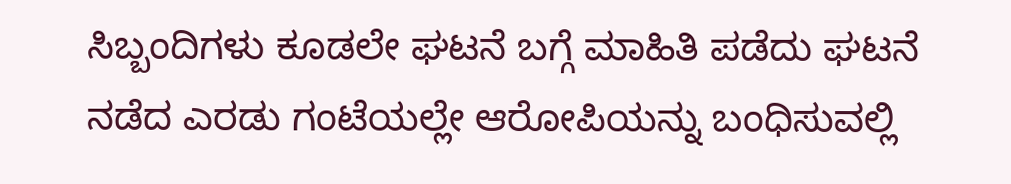ಸಿಬ್ಬಂದಿಗಳು ಕೂಡಲೇ ಘಟನೆ ಬಗ್ಗೆ ಮಾಹಿತಿ ಪಡೆದು ಘಟನೆ ನಡೆದ ಎರಡು ಗಂಟೆಯಲ್ಲೇ ಆರೋಪಿಯನ್ನು ಬಂಧಿಸುವಲ್ಲಿ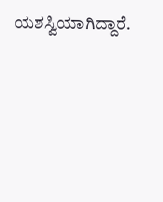ಯಶಸ್ವಿಯಾಗಿದ್ದಾರೆ.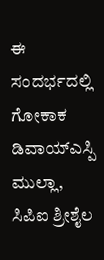ಈ ಸಂದರ್ಭದಲ್ಲಿ ಗೋಕಾಕ ಡಿವಾಯ್ಎಸ್ಪಿ ಮುಲ್ಲಾ, ಸಿಪಿಐ ಶ್ರೀಶೈಲ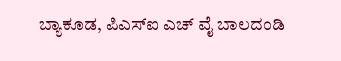ಬ್ಯಾಕೂಡ, ಪಿಎಸ್ಐ ಎಚ್ ವೈ ಬಾಲದಂಡಿ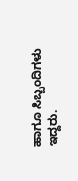ಹಾಗೂ ಸಿಬ್ಬಂದಿಗಳು ಇದ್ದರು.